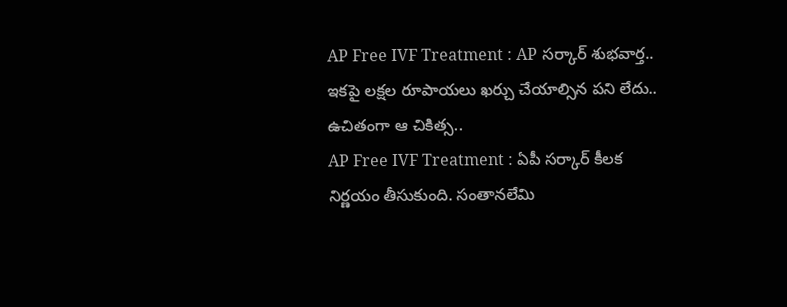AP Free IVF Treatment : AP సర్కార్ శుభవార్త.. ఇకపై లక్షల రూపాయలు ఖర్చు చేయాల్సిన పని లేదు.. ఉచితంగా ఆ చికిత్స..
AP Free IVF Treatment : ఏపీ సర్కార్ కీలక నిర్ణయం తీసుకుంది. సంతానలేమి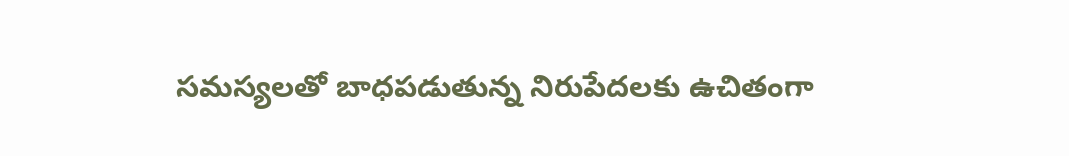సమస్యలతో బాధపడుతున్న నిరుపేదలకు ఉచితంగా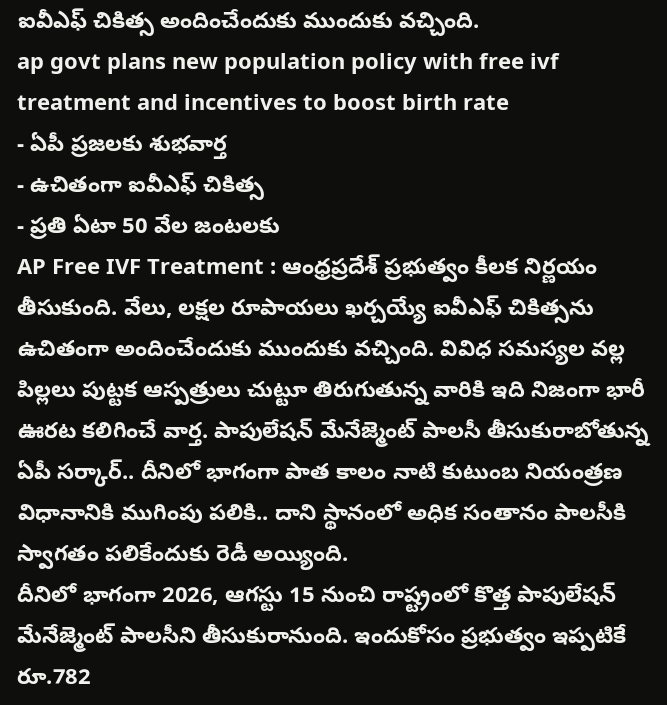ఐవీఎఫ్ చికిత్స అందించేందుకు ముందుకు వచ్చింది.
ap govt plans new population policy with free ivf treatment and incentives to boost birth rate
- ఏపీ ప్రజలకు శుభవార్త
- ఉచితంగా ఐవీఎఫ్ చికిత్స
- ప్రతి ఏటా 50 వేల జంటలకు
AP Free IVF Treatment : ఆంధ్రప్రదేశ్ ప్రభుత్వం కీలక నిర్ణయం తీసుకుంది. వేలు, లక్షల రూపాయలు ఖర్చయ్యే ఐవీఎఫ్ చికిత్సను ఉచితంగా అందించేందుకు ముందుకు వచ్చింది. వివిధ సమస్యల వల్ల పిల్లలు పుట్టక ఆస్పత్రులు చుట్టూ తిరుగుతున్న వారికి ఇది నిజంగా భారీ ఊరట కలిగించే వార్త. పాపులేషన్ మేనేజ్మెంట్ పాలసీ తీసుకురాబోతున్న ఏపీ సర్కార్.. దీనిలో భాగంగా పాత కాలం నాటి కుటుంబ నియంత్రణ విధానానికి ముగింపు పలికి.. దాని స్థానంలో అధిక సంతానం పాలసీకి స్వాగతం పలికేందుకు రెడీ అయ్యింది.
దీనిలో భాగంగా 2026, ఆగస్టు 15 నుంచి రాష్ట్రంలో కొత్త పాపులేషన్ మేనేజ్మెంట్ పాలసీని తీసుకురానుంది. ఇందుకోసం ప్రభుత్వం ఇప్పటికే రూ.782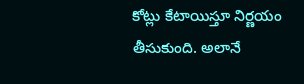కోట్లు కేటాయిస్తూ నిర్ణయం తీసుకుంది. అలానే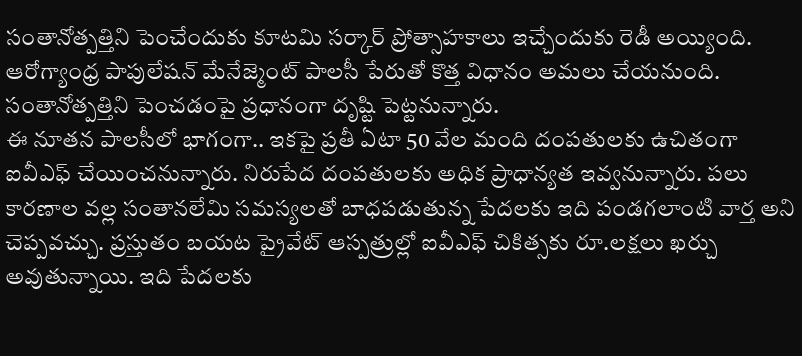సంతానోత్పత్తిని పెంచేందుకు కూటమి సర్కార్ ప్రోత్సాహకాలు ఇచ్చేందుకు రెడీ అయ్యింది. ఆరోగ్యాంధ్ర పాపులేషన్ మేనేజ్మెంట్ పాలసీ పేరుతో కొత్త విధానం అమలు చేయనుంది. సంతానోత్పత్తిని పెంచడంపై ప్రధానంగా దృష్టి పెట్టనున్నారు.
ఈ నూతన పాలసీలో భాగంగా.. ఇకపై ప్రతీ ఏటా 50 వేల మంది దంపతులకు ఉచితంగా ఐవీఎఫ్ చేయించనున్నారు. నిరుపేద దంపతులకు అధిక ప్రాధాన్యత ఇవ్వనున్నారు. పలు కారణాల వల్ల సంతానలేమి సమస్యలతో బాధపడుతున్న పేదలకు ఇది పండగలాంటి వార్త అని చెప్పవచ్చు. ప్రస్తుతం బయట ప్రైవేట్ ఆస్పత్రుల్లో ఐవీఎఫ్ చికిత్సకు రూ.లక్షలు ఖర్చు అవుతున్నాయి. ఇది పేదలకు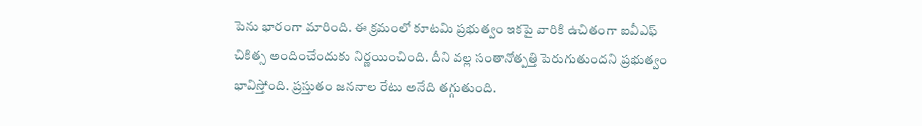పెను భారంగా మారింది. ఈ క్రమంలో కూటమి ప్రభుత్వం ఇకపై వారికి ఉచితంగా ఐవీఎఫ్ చికిత్స అందించేందుకు నిర్ణయించింది. దీని వల్ల సంతానోత్పత్తి పెరుగుతుందని ప్రభుత్వం భావిస్తోంది. ప్రస్తుతం జననాల రేటు అనేది తగ్గుతుంది.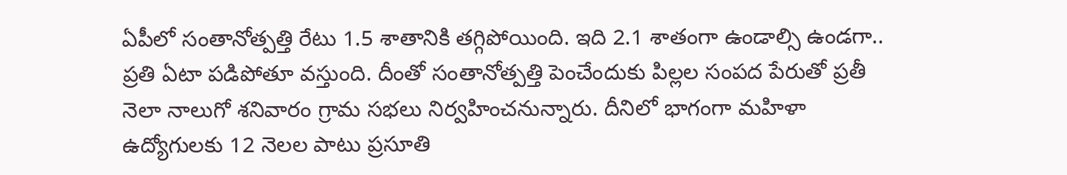ఏపీలో సంతానోత్పత్తి రేటు 1.5 శాతానికి తగ్గిపోయింది. ఇది 2.1 శాతంగా ఉండాల్సి ఉండగా.. ప్రతి ఏటా పడిపోతూ వస్తుంది. దీంతో సంతానోత్పత్తి పెంచేందుకు పిల్లల సంపద పేరుతో ప్రతీ నెలా నాలుగో శనివారం గ్రామ సభలు నిర్వహించనున్నారు. దీనిలో భాగంగా మహిళా ఉద్యోగులకు 12 నెలల పాటు ప్రసూతి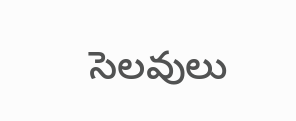సెలవులు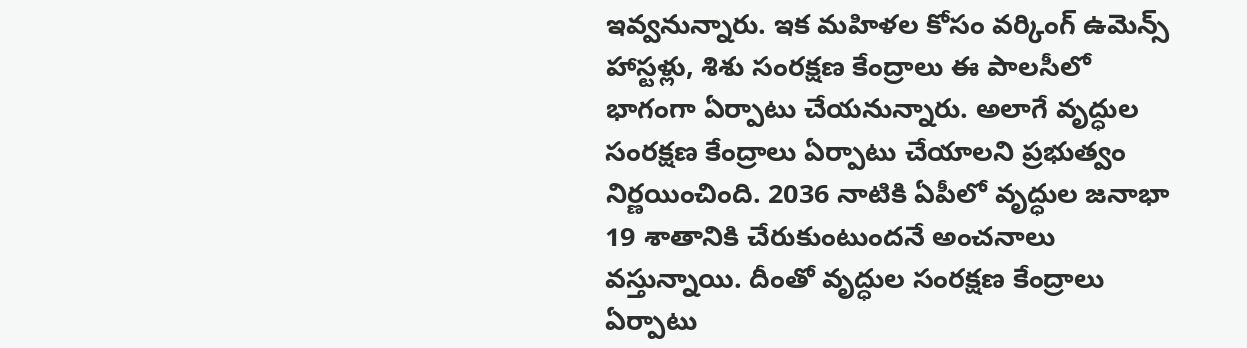ఇవ్వనున్నారు. ఇక మహిళల కోసం వర్కింగ్ ఉమెన్స్ హాస్టళ్లు, శిశు సంరక్షణ కేంద్రాలు ఈ పాలసీలో భాగంగా ఏర్పాటు చేయనున్నారు. అలాగే వృద్ధుల సంరక్షణ కేంద్రాలు ఏర్పాటు చేయాలని ప్రభుత్వం నిర్ణయించింది. 2036 నాటికి ఏపీలో వృద్ధుల జనాభా 19 శాతానికి చేరుకుంటుందనే అంచనాలు వస్తున్నాయి. దీంతో వృద్ధుల సంరక్షణ కేంద్రాలు ఏర్పాటు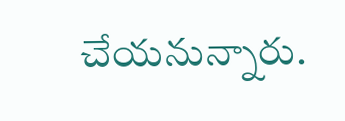చేయనున్నారు.